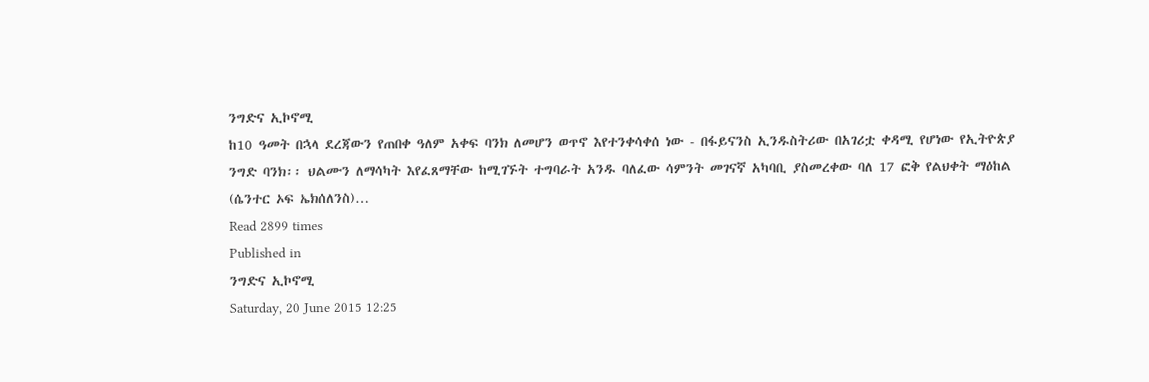ንግድና ኢኮኖሚ
ከ10 ዓመት በኋላ ደረጃውን የጠበቀ ዓለም አቀፍ ባንክ ለመሆን ወጥኖ እየተንቀሳቀሰ ነው - በፋይናንስ ኢንዱስትሪው በአገሪቷ ቀዳሚ የሆነው የኢትዮጵያ ንግድ ባንክ፡፡ ህልሙን ለማሳካት እየፈጸማቸው ከሚገኙት ተግባራት አንዱ ባለፈው ሳምንት መገናኛ አካባቢ ያስመረቀው ባለ 17 ፎቅ የልህቀት ማዕከል (ሴንተር ኦፍ ኤክሰለንስ)…
Read 2899 times
Published in
ንግድና ኢኮኖሚ
Saturday, 20 June 2015 12:25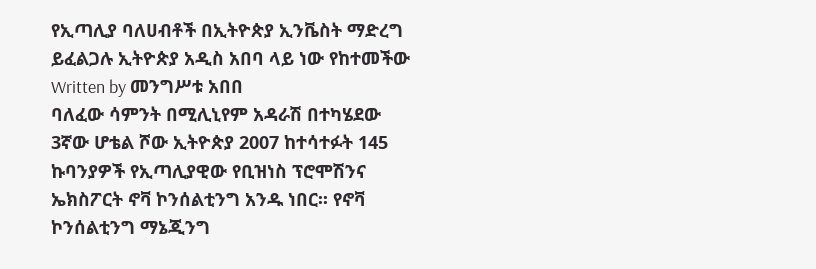የኢጣሊያ ባለሀብቶች በኢትዮጵያ ኢንቬስት ማድረግ ይፈልጋሉ ኢትዮጵያ አዲስ አበባ ላይ ነው የከተመችው
Written by መንግሥቱ አበበ
ባለፈው ሳምንት በሚሊኒየም አዳራሽ በተካሄደው 3ኛው ሆቴል ሾው ኢትዮጵያ 2007 ከተሳተፉት 145 ኩባንያዎች የኢጣሊያዊው የቢዝነስ ፕሮሞሽንና ኤክስፖርት ኖቫ ኮንሰልቲንግ አንዱ ነበር፡፡ የኖቫ ኮንሰልቲንግ ማኔጂንግ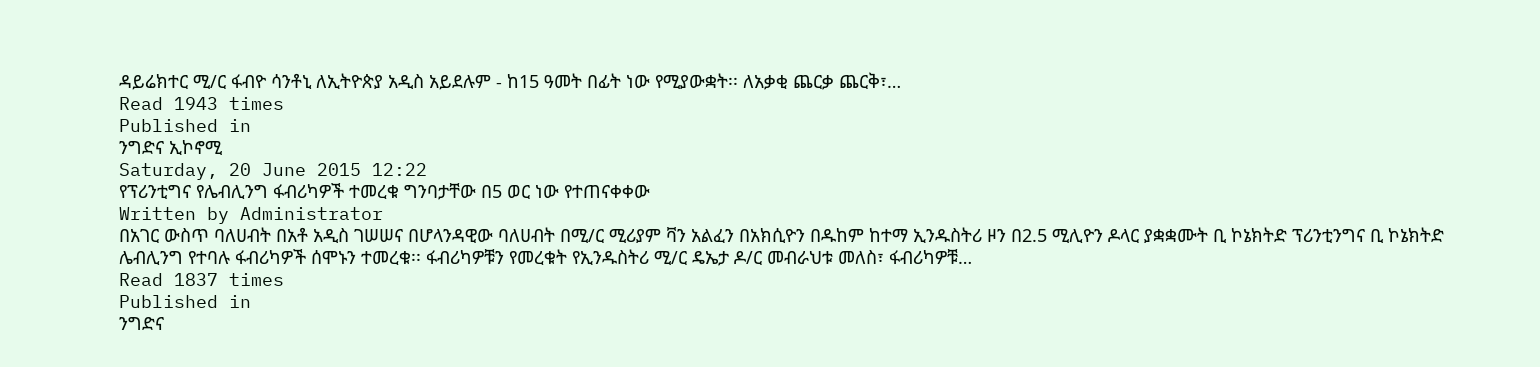ዳይሬክተር ሚ/ር ፋብዮ ሳንቶኒ ለኢትዮጵያ አዲስ አይደሉም - ከ15 ዓመት በፊት ነው የሚያውቋት፡፡ ለአቃቂ ጨርቃ ጨርቅ፣…
Read 1943 times
Published in
ንግድና ኢኮኖሚ
Saturday, 20 June 2015 12:22
የፕሪንቲግና የሌብሊንግ ፋብሪካዎች ተመረቁ ግንባታቸው በ5 ወር ነው የተጠናቀቀው
Written by Administrator
በአገር ውስጥ ባለሀብት በአቶ አዲስ ገሠሠና በሆላንዳዊው ባለሀብት በሚ/ር ሚሪያም ቫን አልፈን በአክሲዮን በዱከም ከተማ ኢንዱስትሪ ዞን በ2.5 ሚሊዮን ዶላር ያቋቋሙት ቢ ኮኔክትድ ፕሪንቲንግና ቢ ኮኔክትድ ሌብሊንግ የተባሉ ፋብሪካዎች ሰሞኑን ተመረቁ፡፡ ፋብሪካዎቹን የመረቁት የኢንዱስትሪ ሚ/ር ዴኤታ ዶ/ር መብራህቱ መለስ፣ ፋብሪካዎቹ…
Read 1837 times
Published in
ንግድና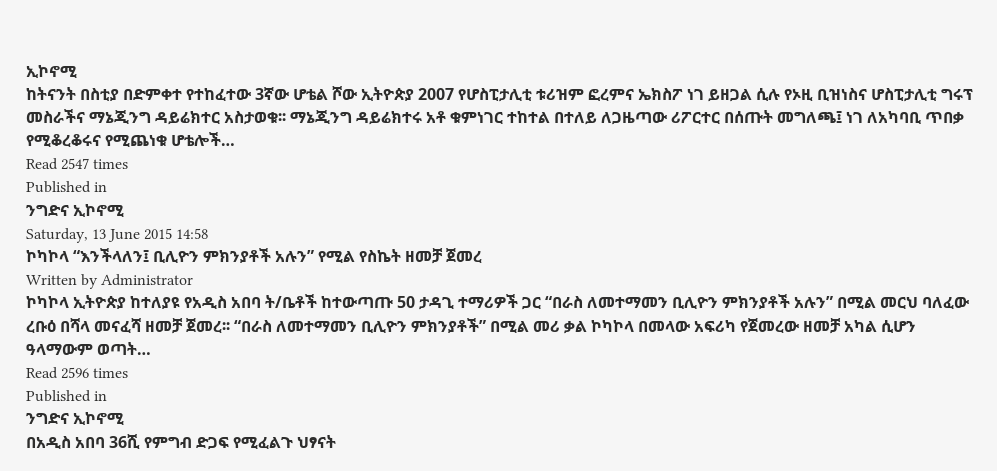ኢኮኖሚ
ከትናንት በስቲያ በድምቀተ የተከፈተው 3ኛው ሆቴል ሾው ኢትዮጵያ 2007 የሆስፒታሊቲ ቱሪዝም ፎረምና ኤክስፖ ነገ ይዘጋል ሲሉ የኦዚ ቢዝነስና ሆስፒታሊቲ ግሩፕ መስራችና ማኔጂንግ ዳይሬክተር አስታወቁ፡፡ ማኔጂንግ ዳይሬክተሩ አቶ ቁምነገር ተከተል በተለይ ለጋዜጣው ሪፖርተር በሰጡት መግለጫ፤ ነገ ለአካባቢ ጥበቃ የሚቆረቆሩና የሚጨነቁ ሆቴሎች…
Read 2547 times
Published in
ንግድና ኢኮኖሚ
Saturday, 13 June 2015 14:58
ኮካኮላ “እንችላለን፤ ቢሊዮን ምክንያቶች አሉን” የሚል የስኬት ዘመቻ ጀመረ
Written by Administrator
ኮካኮላ ኢትዮጵያ ከተለያዩ የአዲስ አበባ ት/ቤቶች ከተውጣጡ 50 ታዳጊ ተማሪዎች ጋር “በራስ ለመተማመን ቢሊዮን ምክንያቶች አሉን” በሚል መርህ ባለፈው ረቡዕ በሻላ መናፈሻ ዘመቻ ጀመረ፡፡ “በራስ ለመተማመን ቢሊዮን ምክንያቶች” በሚል መሪ ቃል ኮካኮላ በመላው አፍሪካ የጀመረው ዘመቻ አካል ሲሆን ዓላማውም ወጣት…
Read 2596 times
Published in
ንግድና ኢኮኖሚ
በአዲስ አበባ 36ሺ የምግብ ድጋፍ የሚፈልጉ ህፃናት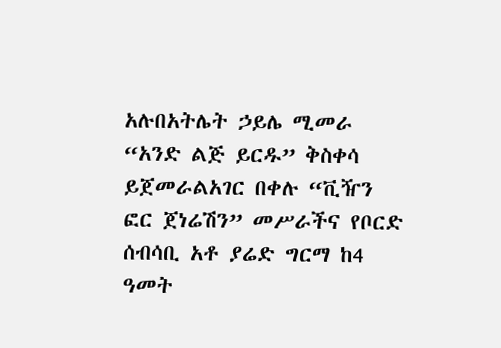አሉበአትሌት ኃይሌ ሚመራ “አንድ ልጅ ይርዱ” ቅስቀሳ ይጀመራልአገር በቀሉ “ቪዥን ፎር ጀነሬሽን” መሥራችና የቦርድ ሰብሳቢ አቶ ያሬድ ግርማ ከ4 ዓመት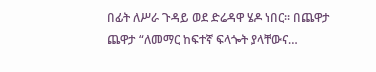በፊት ለሥራ ጉዳይ ወደ ድሬዳዋ ሄዶ ነበር፡፡ በጨዋታ ጨዋታ “ለመማር ከፍተኛ ፍላጐት ያላቸውና…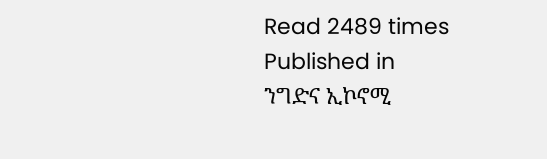Read 2489 times
Published in
ንግድና ኢኮኖሚ